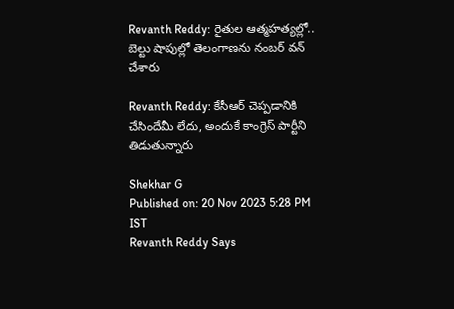Revanth Reddy: రైతుల ఆత్మహత్యల్లో.. బెల్టు షాపుల్లో తెలంగాణను నంబర్ వన్ చేశారు

Revanth Reddy: కేసీఆర్ చెప్పడానికి చేసిందేమీ లేదు, అందుకే కాంగ్రెస్ పార్టీని తిడుతున్నారు

Shekhar G
Published on: 20 Nov 2023 5:28 PM IST
Revanth Reddy Says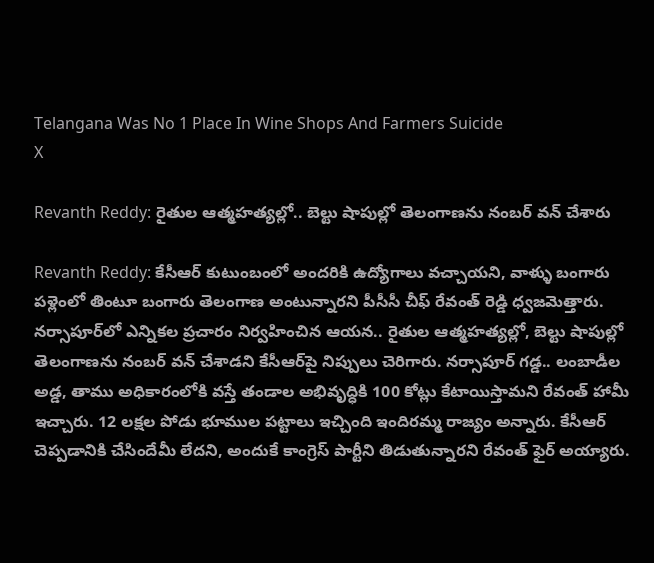Telangana Was No 1 Place In Wine Shops And Farmers Suicide
X

Revanth Reddy: రైతుల ఆత్మహత్యల్లో.. బెల్టు షాపుల్లో తెలంగాణను నంబర్ వన్ చేశారు

Revanth Reddy: కేసీఆర్ కుటుంబంలో అందరికి ఉద్యోగాలు వచ్చాయని, వాళ్ళు బంగారు పళ్లెంలో తింటూ బంగారు తెలంగాణ అంటున్నారని పీసీసీ చీఫ్ రేవంత్ రెడ్డి ధ‌్వజమెత్తారు. నర్సాపూర్‌లో ఎన్నికల ప్రచారం నిర్వహించిన ఆయన.. రైతుల ఆత్మహత్యల్లో, బెల్టు షాపుల్లో తెలంగాణను నంబర్ వన్ చేశాడని కేసీఆర్‌పై నిప్పులు చెరిగారు. నర్సాపూర్ గడ్డ.. లంబాడీల అడ్డ, తాము అధికారంలోకి వస్తే తండాల అభివృద్ధికి 100 కోట్లు కేటాయిస్తామని రేవంత్ హామీ ఇచ్చారు. 12 లక్షల పోడు భూముల పట్టాలు ఇచ్చింది ఇందిరమ్మ రాజ్యం అన్నారు. కేసీఆర్ చెప్పడానికి చేసిందేమీ లేదని, అందుకే కాంగ్రెస్ పార్టీని తిడుతున్నారని రేవంత్ ఫైర్ అయ్యారు.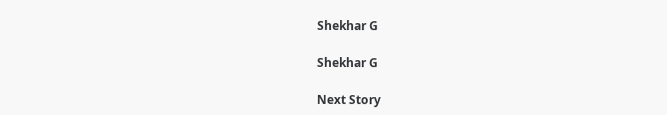Shekhar G

Shekhar G

Next Story